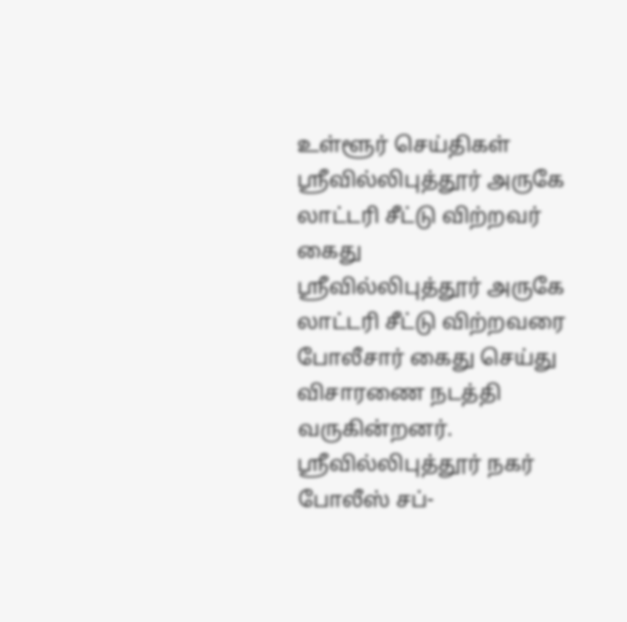உள்ளூர் செய்திகள்
ஸ்ரீவில்லிபுத்தூர் அருகே லாட்டரி சீட்டு விற்றவர் கைது
ஸ்ரீவில்லிபுத்தூர் அருகே லாட்டரி சீட்டு விற்றவரை போலீசார் கைது செய்து விசாரணை நடத்தி வருகின்றனர்.
ஸ்ரீவில்லிபுத்தூர் நகர் போலீஸ் சப்-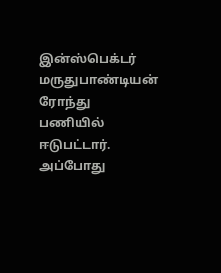இன்ஸ்பெக்டர் மருதுபாண்டியன் ரோந்து பணியில் ஈடுபட்டார். அப்போது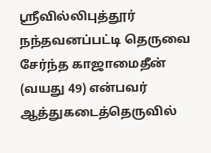ஸ்ரீவில்லிபுத்தூர் நந்தவனப்பட்டி தெருவை சேர்ந்த காஜாமைதீன் (வயது 49) என்பவர் ஆத்துகடைத்தெருவில்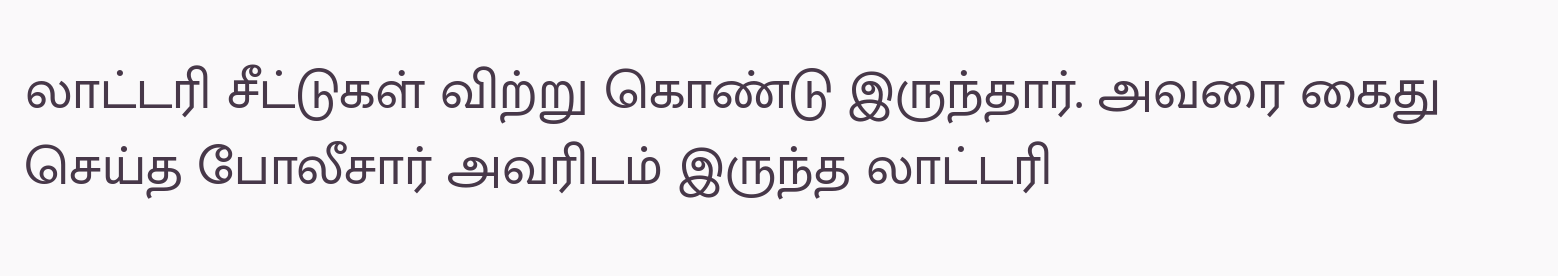லாட்டரி சீட்டுகள் விற்று கொண்டு இருந்தார். அவரை கைது செய்த போலீசார் அவரிடம் இருந்த லாட்டரி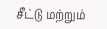சீட்டு மற்றும்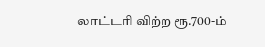லாட்டரி விற்ற ரூ.700-ம்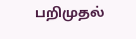பறிமுதல்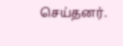செய்தனர்.